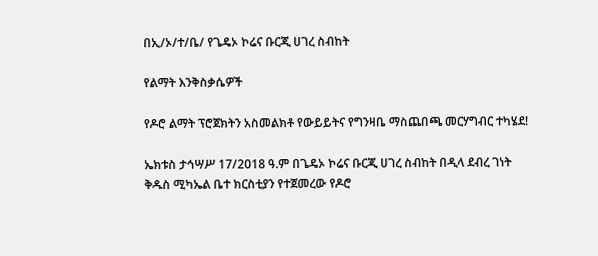በኢ/ኦ/ተ/ቤ/ የጌዴኦ ኮሬና ቡርጂ ሀገረ ስብከት

የልማት እንቅስቃሴዎች

የዶሮ ልማት ፕሮጀክትን አስመልክቶ የውይይትና የግንዛቤ ማስጨበጫ መርሃግብር ተካሄደ!

ኤክቱስ ታኅሣሥ 17/2018 ዓ.ም በጌዴኦ ኮሬና ቡርጂ ሀገረ ስብከት በዲላ ደብረ ገነት ቅዱስ ሚካኤል ቤተ ክርስቲያን የተጀመረው የዶሮ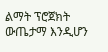ልማት ፕሮጀክት ውጤታማ እንዲሆን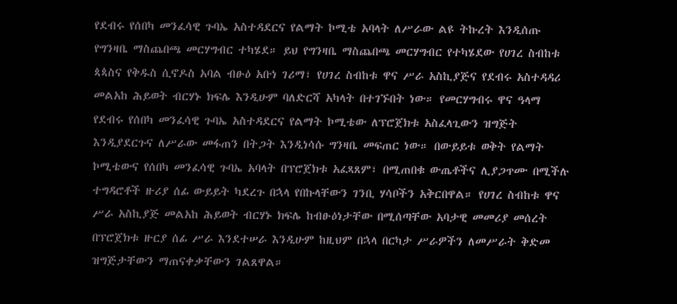የደብሩ የሰበካ መንፈሳዊ ጉባኤ አስተዳደርና የልማት ኮሚቴ አባላት ለሥራው ልዩ ትኩረት እንዲሰጡ የግንዛቤ ማስጨበጫ መርሃግብር ተካሄደ። ይህ የግንዛቤ ማስጨበጫ መርሃግብር የተካሄደው የሀገረ ስብከቱ ጳጳስና የቅዱስ ሲኖዶስ አባል ብፁዕ አቡነ ገሪማ፣ የሀገረ ስብከቱ ዋና ሥራ አስኪያጅና የደብሩ አስተዳዳሪ መልአከ ሕይወት ብርሃኑ ክፍሌ እንዲሁም ባለድርሻ አካላት በተገኙበት ነው። የመርሃግብሩ ዋና ዓላማ የደብሩ የሰበካ መንፈሳዊ ጉባኤ አስተዳደርና የልማት ኮሚቴው ለፕሮጀክቱ አስፈላጊውን ዝግጅት እንዲያደርጉና ለሥራው መፋጠን በትጋት እንዲነሳሱ ግንዛቤ መፍጠር ነው። በውይይቱ ወቅት የልማት ኮሚቴውና የሰበካ መንፈሳዊ ጉባኤ አባላት በፕሮጀክቱ አፈጻጸም፣ በሚጠበቁ ውጤቶችና ሊያጋጥሙ በሚችሉ ተግዳሮቶች ዙሪያ ሰፊ ውይይት ካደረጉ በኋላ የበኩላቸውን ገንቢ ሃሳቦችን አቅርበዋል። የሀገረ ስብከቱ ዋና ሥራ አስኪያጅ መልአከ ሕይወት ብርሃኑ ክፍሌ ከብፁዕነታቸው በሚሰጣቸው አባታዊ መመሪያ መሰረት በፕሮጀክቱ ዙርያ ሰፊ ሥራ እንደተሠራ እንዲሁም ከዚህም በኋላ በርካታ ሥራዎችን ለመሥራት ቅድመ ዝግጅታቸውን ማጠናቀቃቸውን ገልጸዋል።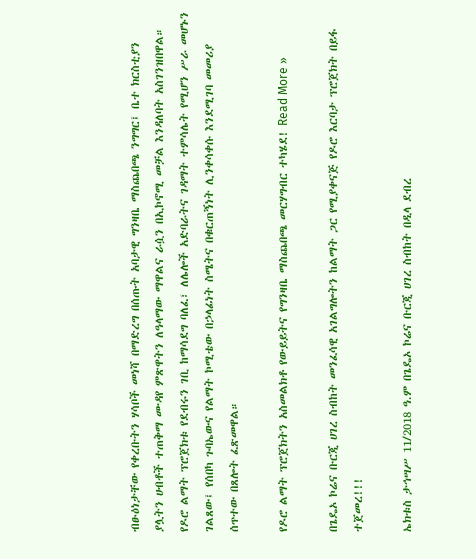ብፁዕነታቸው የቀረቡትን ሃሳቦች መነሻ በማድረግ በሰጡት አባታዊ ግንዛቤ ማስጨበጫ ንግግር፤ ቤተ ክርስቲያን ያሏትን ሀብቶች ተጠቅማ ሙዳየ ምጽዋትን ለዓላማው ማዋልና ራሷን በኢኮኖሚ መቻል እንዳለባት አስገንዝበዋል። የዶሮ ልማት ፕሮጀክቱ የደብሩን ገቢ ከማሳደግ ባለፈ፣ ለሌሎች አድባራትና ገዳማት ተምሳሌት የሚሆን ሥራ መሆኑን ገልጸው፤ የሰበካ ጉባኤውና የልማት ኮሚቴው በኃላፊነት ስሜትና በቁርጠኝነት ሊንቀሳቀሱ እንደሚገባ መመሪያ ሰጥተው በጸሎት ፈጽመዋል።

የዶሮ ልማት ፕሮጀክትን አስመልክቶ የውይይትና የግንዛቤ ማስጨበጫ መርሃግብር ተካሄደ! Read More »

በጌዴኦ ኮሬና ቡርጂ ሀገረ ስብከት መንፈሳዊ አገልግሎትን ከልማት ጋር የሚያቀናጅ የዶሮ እርባታ ፕሮጀክት በይፋ ተጀመረ!!!

ኤክቱስ ታኅሣሥ 11/2018 ዓ.ም በጌዴኦ ኮሬና ቡርጂ ሀገረ ስብከት በዲላ ደብረ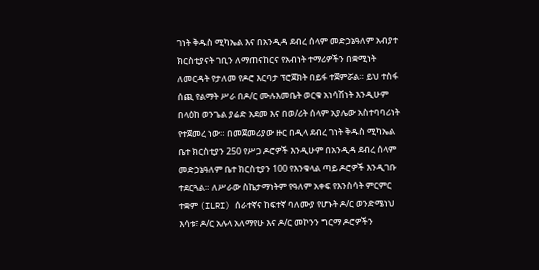ገነት ቅዱስ ሚካኤል እና በአንዲዳ ደብረ ሰላም መድኃኔዓለም አብያተ ክርስቲያናት ገቢን ለማጠናከርና የአብነት ተማሪዎችን በቋሚነት ለመርዳት የታለመ የዶሮ እርባታ ፕሮጀክት በይፋ ተጀምሯል። ይህ ተስፋ ሰጪ የልማት ሥራ በዶ/ር ሙሉእመቤት ወርቁ አነሳሽነት እንዲሁም በላዕከ ወንጌል ያሬድ አደመ እና በወ/ሪት ሰላም አያሌው አስተባባሪነት የተጀመረ ነው። በመጀመሪያው ዙር በዲላ ደብረ ገነት ቅዱስ ሚካኤል ቤተ ክርስቲያን 250 የሥጋ ዶሮዎች እንዲሁም በአንዲዳ ደብረ ሰላም መድኃኔዓለም ቤተ ክርስቲያን 100 የእንቁላል ጣይ ዶሮዎች እንዲገቡ ተደርጓል። ለሥራው ስኬታማነትም የዓለም አቀፍ የእንስሳት ምርምር ተቋም (ILRI) ሰራተኛና ከፍተኛ ባለሙያ የሆኑት ዶ/ር ወንድሜነህ እሳቱ፣ ዶ/ር አሉላ አለማየሁ እና ዶ/ር መኮንን ግርማ ዶሮዎችን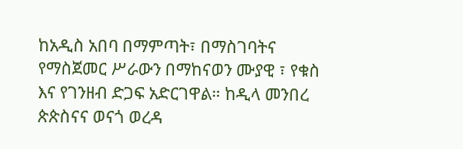ከአዲስ አበባ በማምጣት፣ በማስገባትና የማስጀመር ሥራውን በማከናወን ሙያዊ ፣ የቁስ እና የገንዘብ ድጋፍ አድርገዋል። ከዲላ መንበረ ጵጵስናና ወናጎ ወረዳ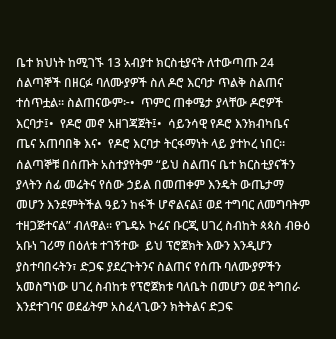ቤተ ክህነት ከሚገኙ 13 አብያተ ክርስቲያናት ለተውጣጡ 24 ሰልጣኞች በዘርፉ ባለሙያዎች ስለ ዶሮ እርባታ ጥልቅ ስልጠና ተሰጥቷል። ስልጠናውም፦•  ጥምር ጠቀሜታ ያላቸው ዶሮዎች እርባታ፤•  የዶሮ መኖ አዘገጃጀት፤•  ሳይንሳዊ የዶሮ እንክብካቤና ጤና አጠባበቅ እና•  የዶሮ እርባታ ትርፋማነት ላይ ያተኮረ ነበር። ሰልጣኞቹ በሰጡት አስተያየትም “ይህ ስልጠና ቤተ ክርስቲያናችን ያላትን ሰፊ መሬትና የሰው ኃይል በመጠቀም እንዴት ውጤታማ መሆን እንደምትችል ዓይን ከፋች ሆኖልናል፤ ወደ ተግባር ለመግባትም ተዘጋጅተናል” ብለዋል። የጌዴኦ ኮሬና ቡርጂ ሀገረ ስብከት ጳጳስ ብፁዕ አቡነ ገሪማ በዕለቱ ተገኝተው  ይህ ፕሮጀክት እውን እንዲሆን ያስተባበሩትን፣ ድጋፍ ያደረጉትንና ስልጠና የሰጡ ባለሙያዎችን አመስግነው ሀገረ ስብከቱ የፕሮጀክቱ ባለቤት በመሆን ወደ ትግበራ እንደተገባና ወደፊትም አስፈላጊውን ክትትልና ድጋፍ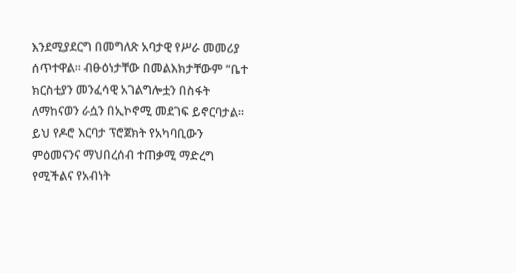እንደሚያደርግ በመግለጽ አባታዊ የሥራ መመሪያ ሰጥተዋል። ብፁዕነታቸው በመልእክታቸውም “ቤተ ክርስቲያን መንፈሳዊ አገልግሎቷን በስፋት ለማከናወን ራሷን በኢኮኖሚ መደገፍ ይኖርባታል። ይህ የዶሮ እርባታ ፕሮጀክት የአካባቢውን ምዕመናንና ማህበረሰብ ተጠቃሚ ማድረግ የሚችልና የአብነት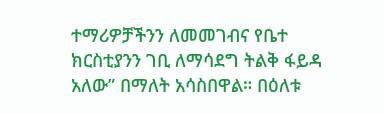ተማሪዎቻችንን ለመመገብና የቤተ ክርስቲያንን ገቢ ለማሳደግ ትልቅ ፋይዳ አለው” በማለት አሳስበዋል። በዕለቱ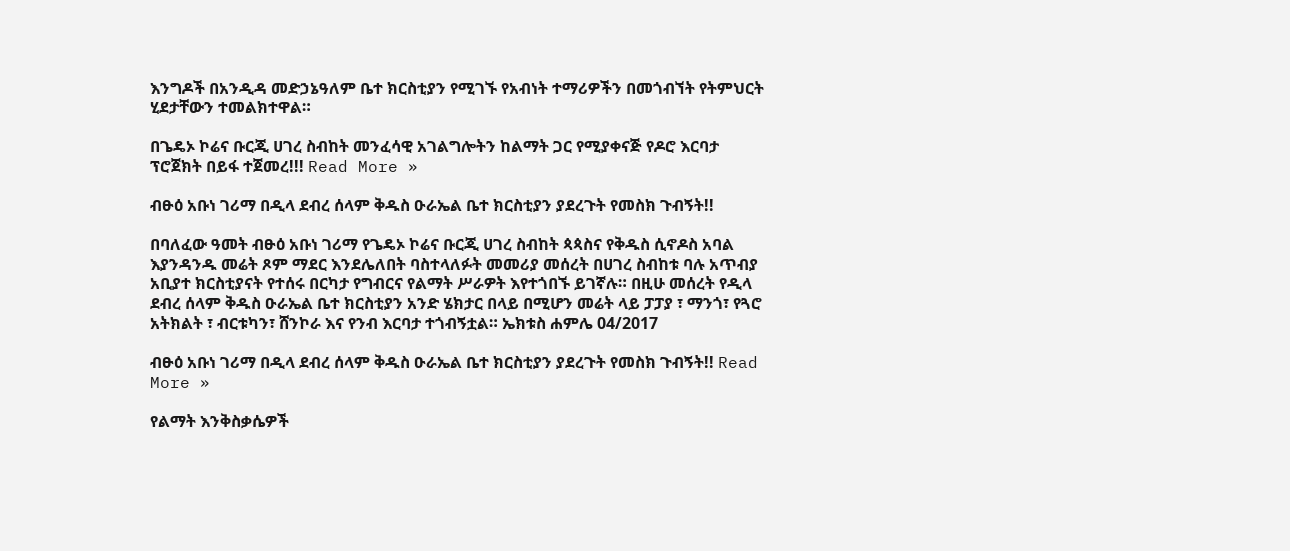እንግዶች በአንዲዳ መድኃኔዓለም ቤተ ክርስቲያን የሚገኙ የአብነት ተማሪዎችን በመጎብኘት የትምህርት ሂደታቸውን ተመልክተዋል።

በጌዴኦ ኮሬና ቡርጂ ሀገረ ስብከት መንፈሳዊ አገልግሎትን ከልማት ጋር የሚያቀናጅ የዶሮ እርባታ ፕሮጀክት በይፋ ተጀመረ!!! Read More »

ብፁዕ አቡነ ገሪማ በዲላ ደብረ ሰላም ቅዱስ ዑራኤል ቤተ ክርስቲያን ያደረጉት የመስክ ጉብኝት!!

በባለፈው ዓመት ብፁዕ አቡነ ገሪማ የጌዴኦ ኮሬና ቡርጂ ሀገረ ስብከት ጳጳስና የቅዱስ ሲኖዶስ አባል እያንዳንዱ መሬት ጾም ማደር እንደሌለበት ባስተላለፉት መመሪያ መሰረት በሀገረ ስብከቱ ባሉ አጥብያ አቢያተ ክርስቲያናት የተሰሩ በርካታ የግብርና የልማት ሥራዎት እየተጎበኙ ይገኛሉ። በዚሁ መሰረት የዲላ ደብረ ሰላም ቅዱስ ዑራኤል ቤተ ክርስቲያን አንድ ሄክታር በላይ በሚሆን መሬት ላይ ፓፓያ ፣ ማንጎ፣ የጓሮ አትክልት ፣ ብርቱካን፣ ሸንኮራ እና የንብ እርባታ ተጎብኝቷል። ኤክቱስ ሐምሌ 04/2017

ብፁዕ አቡነ ገሪማ በዲላ ደብረ ሰላም ቅዱስ ዑራኤል ቤተ ክርስቲያን ያደረጉት የመስክ ጉብኝት!! Read More »

የልማት እንቅስቃሴዎች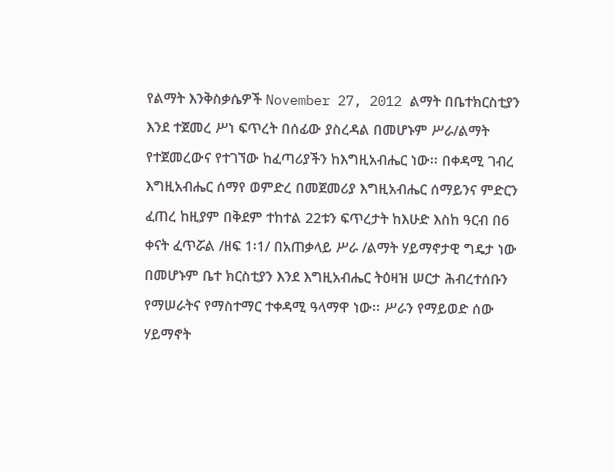የልማት እንቅስቃሴዎች November 27, 2012 ልማት በቤተክርስቲያን እንደ ተጀመረ ሥነ ፍጥረት በሰፊው ያስረዳል በመሆኑም ሥራ/ልማት የተጀመረውና የተገኘው ከፈጣሪያችን ከእግዚአብሔር ነው፡፡ በቀዳሚ ገብረ እግዚአብሔር ሰማየ ወምድረ በመጀመሪያ እግዚአብሔር ሰማይንና ምድርን ፈጠረ ከዚያም በቅደም ተከተል 22ቱን ፍጥረታት ከእሁድ እስከ ዓርብ በ6 ቀናት ፈጥሯል /ዘፍ 1፡1/ በአጠቃላይ ሥራ /ልማት ሃይማኖታዊ ግዴታ ነው በመሆኑም ቤተ ክርስቲያን እንደ እግዚአብሔር ትዕዛዝ ሠርታ ሕብረተሰቡን የማሠራትና የማስተማር ተቀዳሚ ዓላማዋ ነው፡፡ ሥራን የማይወድ ሰው ሃይማኖት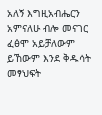አለኝ እግዚአብሔርን አምናለሁ ብሎ መናገር ፈፅሞ አይቻለውም ይኸውም እንደ ቅዱሳት መፃህፍት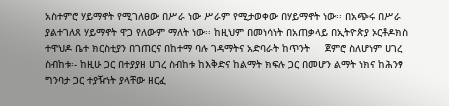አስተምሮ ሃይማኖት የሚገለፀው በሥራ ነው ሥራም የሚታወቀው በሃይማኖት ነው፡፡ በአጭሩ በሥራ ያልተገለጸ ሃይማኖት ዋጋ የለውም ማለት ነው፡፡ ከዚህም በመነሳነት በአጠቃላይ በኢትዮጵያ ኦርቶዶክስ ተዋህዶ ቤተ ክርስቲያን በገጠርና በከተማ ባሉ ገዳማትና አድባራት ከጥንት     ጀምሮ ስለሆነም ሀገረ ስብከቱ፡- ከዚሁ ጋር በተያያዘ ሀገረ ስብከቱ ከእቅድና ከልማት ክፍሉ ጋር በመሆን ልማት ነክና ከሕንፃ ግንባታ ጋር ተያዥነት ያላቸው ዘርፈ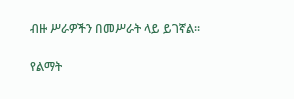ብዙ ሥራዎችን በመሥራት ላይ ይገኛል፡፡

የልማት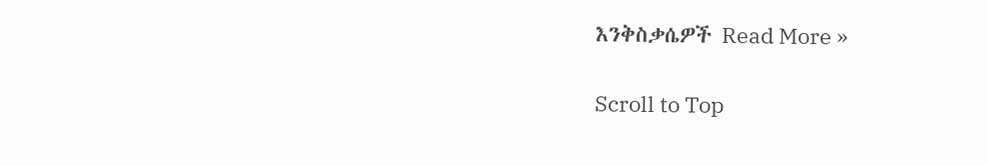እንቅስቃሴዎች Read More »

Scroll to Top